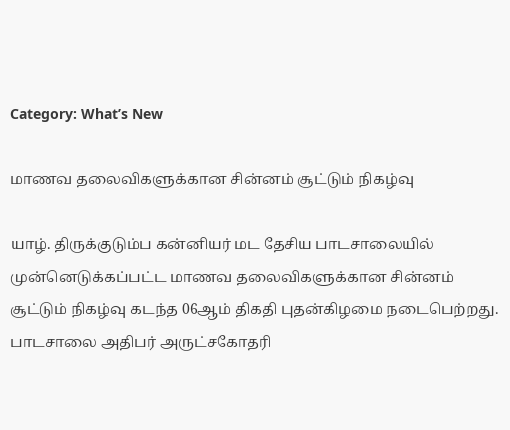Category: What’s New

மாணவ தலைவிகளுக்கான சின்னம் சூட்டும் நிகழ்வு

யாழ். திருக்குடும்ப கன்னியர் மட தேசிய பாடசாலையில் முன்னெடுக்கப்பட்ட மாணவ தலைவிகளுக்கான சின்னம் சூட்டும் நிகழ்வு கடந்த 06ஆம் திகதி புதன்கிழமை நடைபெற்றது. பாடசாலை அதிபர் அருட்சகோதரி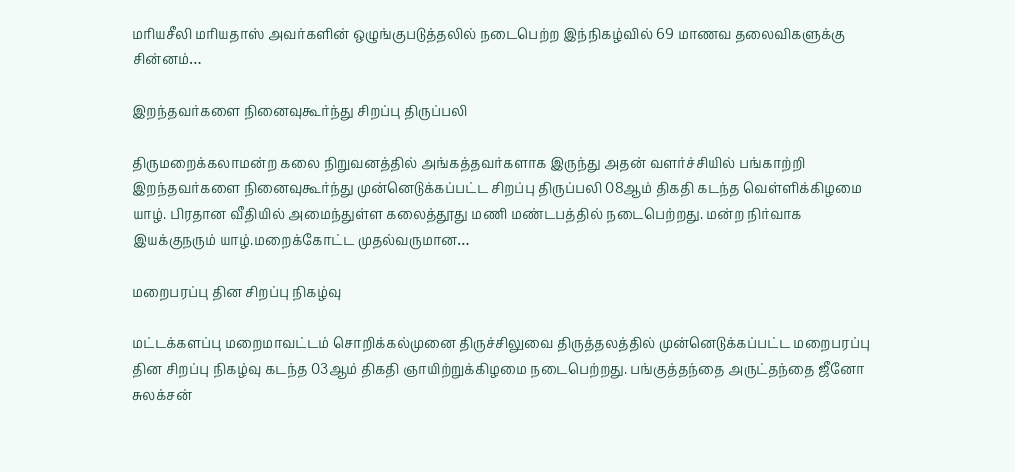மரியசீலி மரியதாஸ் அவர்களின் ஒழுங்குபடுத்தலில் நடைபெற்ற இந்நிகழ்வில் 69 மாணவ தலைவிகளுக்கு சின்னம்…

இறந்தவர்களை நினைவுகூர்ந்து சிறப்பு திருப்பலி

திருமறைக்கலாமன்ற கலை நிறுவனத்தில் அங்கத்தவர்களாக இருந்து அதன் வளர்ச்சியில் பங்காற்றி இறந்தவர்களை நினைவுகூர்ந்து முன்னெடுக்கப்பட்ட சிறப்பு திருப்பலி 08ஆம் திகதி கடந்த வெள்ளிக்கிழமை யாழ். பிரதான வீதியில் அமைந்துள்ள கலைத்தூது மணி மண்டபத்தில் நடைபெற்றது. மன்ற நிர்வாக இயக்குநரும் யாழ்.மறைக்கோட்ட முதல்வருமான…

மறைபரப்பு தின சிறப்பு நிகழ்வு

மட்டக்களப்பு மறைமாவட்டம் சொறிக்கல்முனை திருச்சிலுவை திருத்தலத்தில் முன்னெடுக்கப்பட்ட மறைபரப்பு தின சிறப்பு நிகழ்வு கடந்த 03ஆம் திகதி ஞாயிற்றுக்கிழமை நடைபெற்றது. பங்குத்தந்தை அருட்தந்தை ஜீனோ சுலக்சன்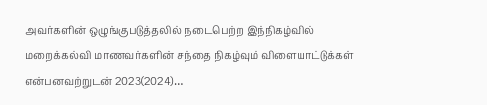அவர்களின் ஒழுங்குபடுத்தலில் நடைபெற்ற இந்நிகழ்வில் மறைக்கல்வி மாணவர்களின் சந்தை நிகழ்வும் விளையாட்டுக்கள் என்பனவற்றுடன் 2023(2024)…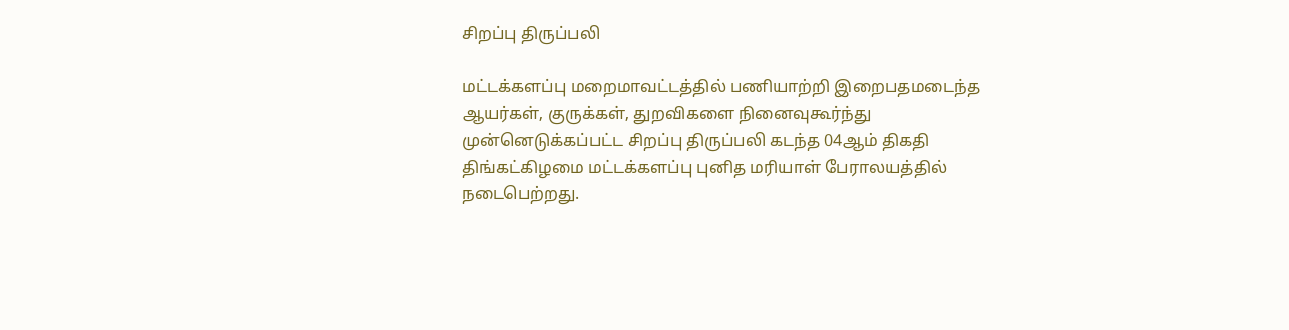சிறப்பு திருப்பலி

மட்டக்களப்பு மறைமாவட்டத்தில் பணியாற்றி இறைபதமடைந்த ஆயர்கள், குருக்கள், துறவிகளை நினைவுகூர்ந்து முன்னெடுக்கப்பட்ட சிறப்பு திருப்பலி கடந்த 04ஆம் திகதி திங்கட்கிழமை மட்டக்களப்பு புனித மரியாள் பேராலயத்தில் நடைபெற்றது.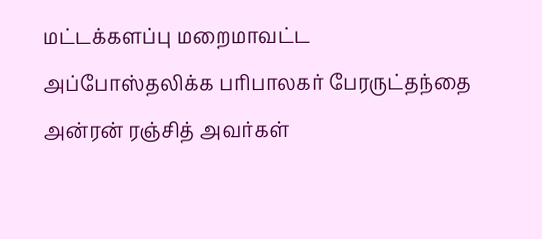மட்டக்களப்பு மறைமாவட்ட அப்போஸ்தலிக்க பரிபாலகர் பேரருட்தந்தை அன்ரன் ரஞ்சித் அவர்கள்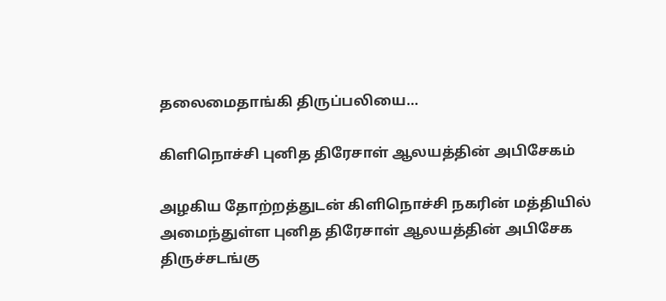தலைமைதாங்கி திருப்பலியை…

கிளிநொச்சி புனித திரேசாள் ஆலயத்தின் அபிசேகம்

அழகிய தோற்றத்துடன் கிளிநொச்சி நகரின் மத்தியில் அமைந்துள்ள புனித திரேசாள் ஆலயத்தின் அபிசேக திருச்சடங்கு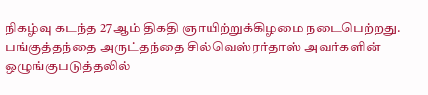நிகழ்வு கடந்த 27ஆம் திகதி ஞாயிற்றுக்கிழமை நடைபெற்றது. பங்குத்தந்தை அருட்தந்தை சில்வெஸ்ரர்தாஸ் அவர்களின் ஒழுங்குபடுத்தலில்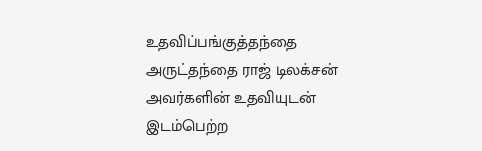உதவிப்பங்குத்தந்தை அருட்தந்தை ராஜ் டிலக்சன் அவர்களின் உதவியுடன் இடம்பெற்ற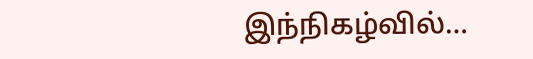இந்நிகழ்வில்…